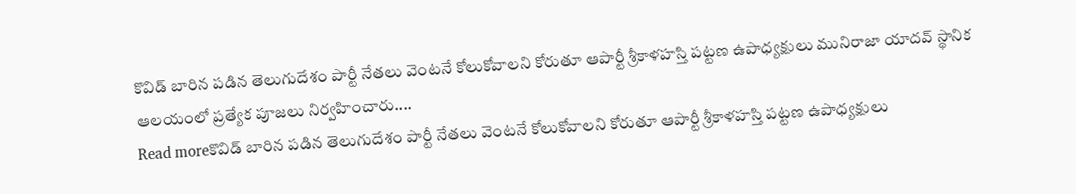కొవిడ్ బారిన పడిన తెలుగుదేశం పార్టీ నేతలు వెంటనే కోలుకోవాలని కోరుతూ ఆపార్టీ శ్రీకాళహస్తి పట్టణ ఉపాధ్యక్షులు మునిరాజా యాదవ్ స్థానిక ఆలయంలో ప్రత్యేక పూజలు నిర్వహించారు....
Read moreకొవిడ్ బారిన పడిన తెలుగుదేశం పార్టీ నేతలు వెంటనే కోలుకోవాలని కోరుతూ ఆపార్టీ శ్రీకాళహస్తి పట్టణ ఉపాధ్యక్షులు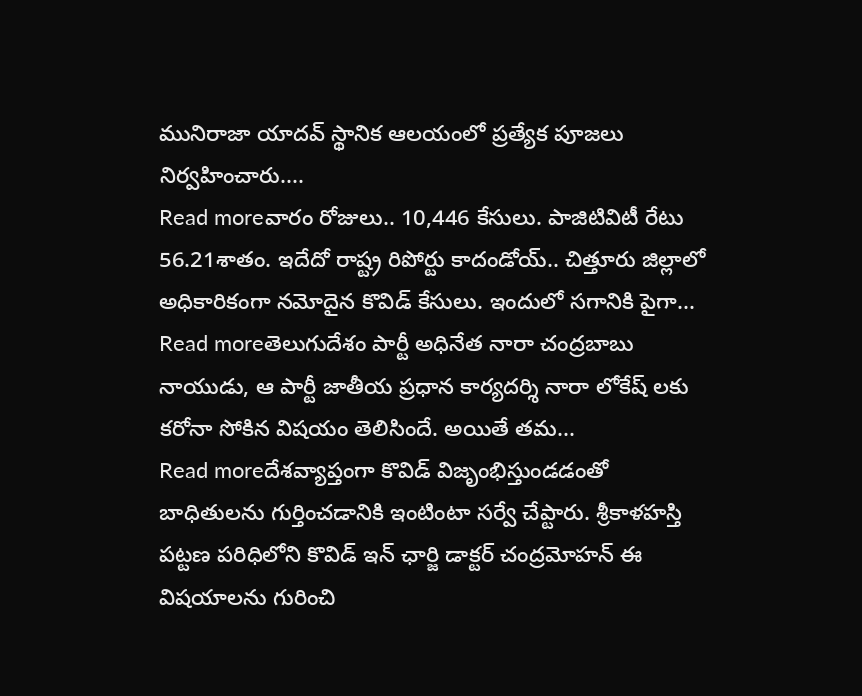మునిరాజా యాదవ్ స్థానిక ఆలయంలో ప్రత్యేక పూజలు నిర్వహించారు....
Read moreవారం రోజులు.. 10,446 కేసులు. పాజిటివిటీ రేటు 56.21శాతం. ఇదేదో రాష్ట్ర రిపోర్టు కాదండోయ్.. చిత్తూరు జిల్లాలో అధికారికంగా నమోదైన కొవిడ్ కేసులు. ఇందులో సగానికి పైగా...
Read moreతెలుగుదేశం పార్టీ అధినేత నారా చంద్రబాబు నాయుడు, ఆ పార్టీ జాతీయ ప్రధాన కార్యదర్శి నారా లోకేష్ లకు కరోనా సోకిన విషయం తెలిసిందే. అయితే తమ...
Read moreదేశవ్యాప్తంగా కొవిడ్ విజృంభిస్తుండడంతో బాధితులను గుర్తించడానికి ఇంటింటా సర్వే చేప్టారు. శ్రీకాళహస్తి పట్టణ పరిధిలోని కొవిడ్ ఇన్ ఛార్జి డాక్టర్ చంద్రమోహన్ ఈ విషయాలను గురించి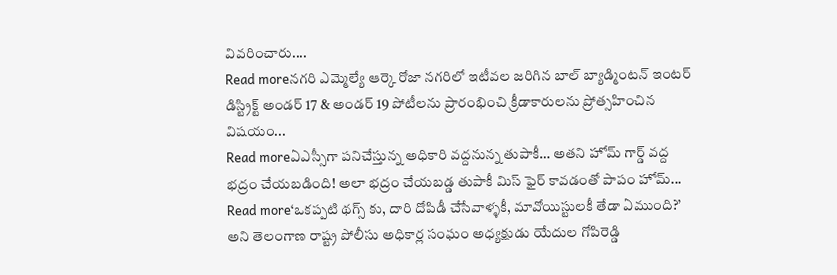వివరించారు....
Read moreనగరి ఎమ్మెల్యే ఆర్కె రోజా నగరిలో ఇటీవల జరిగిన బాల్ బ్యాడ్మింటన్ ఇంటర్ డిస్ట్రిక్ట్ అండర్ 17 & అండర్ 19 పోటీలను ప్రారంభించి క్రీడాకారులను ప్రోత్సహించిన విషయం...
Read moreఏఎస్సీగా పనిచేస్తున్న అధికారి వద్దనున్న తుపాకీ… అతని హోమ్ గార్డ్ వద్ద భద్రం చేయబడింది! అలా భద్రం చేయబడ్డ తుపాకీ మిస్ ఫైర్ కావడంతో పాపం హోమ్...
Read more‘ఒకప్పటి థగ్స్ కు, దారి దోపిడీ చేసేవాళ్ళకీ, మావోయిస్టులకీ తేడా ఏముంది?’ అని తెలంగాణ రాష్ట్ర పోలీసు అధికార్ల సంఘం అధ్యక్షుడు యేదుల గోపిరెడ్డి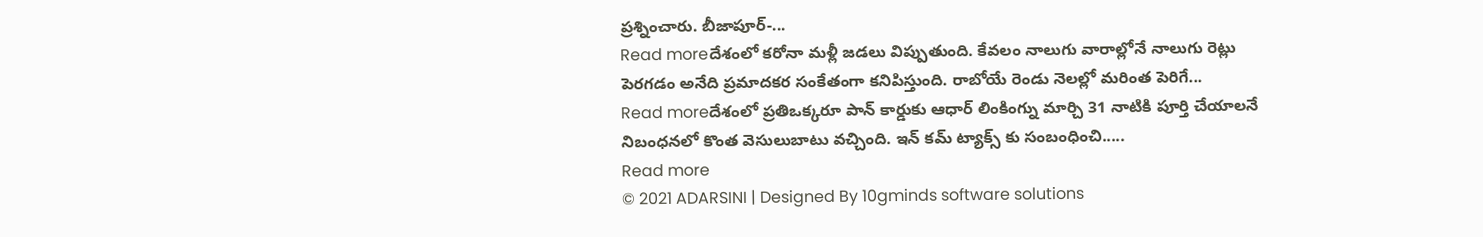ప్రశ్నించారు. బీజాపూర్-...
Read moreదేశంలో కరోనా మళ్లీ జడలు విప్పుతుంది. కేవలం నాలుగు వారాల్లోనే నాలుగు రెట్లు పెరగడం అనేది ప్రమాదకర సంకేతంగా కనిపిస్తుంది. రాబోయే రెండు నెలల్లో మరింత పెరిగే...
Read moreదేశంలో ప్రతిఒక్కరూ పాన్ కార్డుకు ఆధార్ లింకింగ్ను మార్చి 31 నాటికి పూర్తి చేయాలనే నిబంధనలో కొంత వెసులుబాటు వచ్చింది. ఇన్ కమ్ ట్యాక్స్ కు సంబంధించి.....
Read more
© 2021 ADARSINI | Designed By 10gminds software solutions